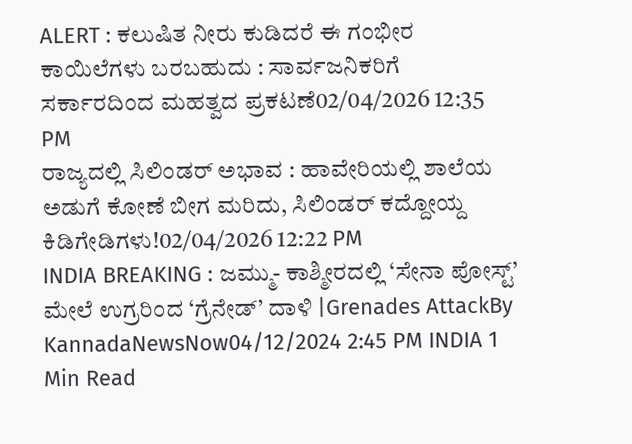ALERT : ಕಲುಷಿತ ನೀರು ಕುಡಿದರೆ ಈ ಗಂಭೀರ ಕಾಯಿಲೆಗಳು ಬರಬಹುದು : ಸಾರ್ವಜನಿಕರಿಗೆ ಸರ್ಕಾರದಿಂದ ಮಹತ್ವದ ಪ್ರಕಟಣೆ02/04/2026 12:35 PM
ರಾಜ್ಯದಲ್ಲಿ ಸಿಲಿಂಡರ್ ಅಭಾವ : ಹಾವೇರಿಯಲ್ಲಿ ಶಾಲೆಯ ಅಡುಗೆ ಕೋಣೆ ಬೀಗ ಮರಿದು, ಸಿಲಿಂಡರ್ ಕದ್ದೋಯ್ದ ಕಿಡಿಗೇಡಿಗಳು!02/04/2026 12:22 PM
INDIA BREAKING : ಜಮ್ಮು- ಕಾಶ್ಮೀರದಲ್ಲಿ ‘ಸೇನಾ ಪೋಸ್ಟ್’ ಮೇಲೆ ಉಗ್ರರಿಂದ ‘ಗ್ರೆನೇಡ್’ ದಾಳಿ |Grenades AttackBy KannadaNewsNow04/12/2024 2:45 PM INDIA 1 Min Read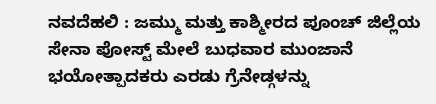ನವದೆಹಲಿ : ಜಮ್ಮು ಮತ್ತು ಕಾಶ್ಮೀರದ ಪೂಂಚ್ ಜಿಲ್ಲೆಯ ಸೇನಾ ಪೋಸ್ಟ್ ಮೇಲೆ ಬುಧವಾರ ಮುಂಜಾನೆ ಭಯೋತ್ಪಾದಕರು ಎರಡು ಗ್ರೆನೇಡ್ಗಳನ್ನು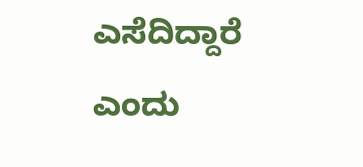ಎಸೆದಿದ್ದಾರೆ ಎಂದು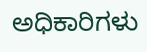ಅಧಿಕಾರಿಗಳು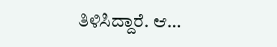ತಿಳಿಸಿದ್ದಾರೆ. ಆ…